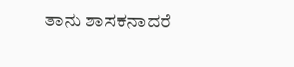ತಾನು ಶಾಸಕನಾದರೆ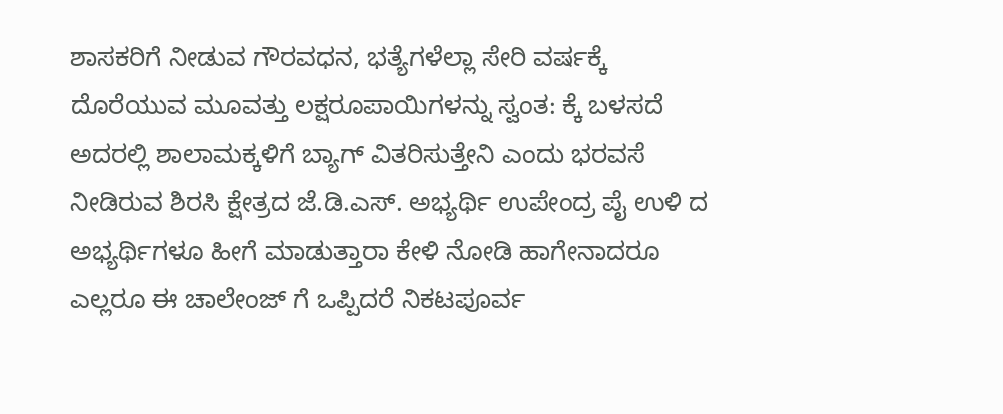ಶಾಸಕರಿಗೆ ನೀಡುವ ಗೌರವಧನ, ಭತ್ಯೆಗಳೆಲ್ಲಾ ಸೇರಿ ವರ್ಷಕ್ಕೆ ದೊರೆಯುವ ಮೂವತ್ತು ಲಕ್ಷರೂಪಾಯಿಗಳನ್ನು ಸ್ವಂತ: ಕ್ಕೆ ಬಳಸದೆ ಅದರಲ್ಲಿ ಶಾಲಾಮಕ್ಕಳಿಗೆ ಬ್ಯಾಗ್ ವಿತರಿಸುತ್ತೇನಿ ಎಂದು ಭರವಸೆ ನೀಡಿರುವ ಶಿರಸಿ ಕ್ಷೇತ್ರದ ಜೆ.ಡಿ.ಎಸ್. ಅಭ್ಯರ್ಥಿ ಉಪೇಂದ್ರ ಪೈ ಉಳಿ ದ ಅಭ್ಯರ್ಥಿಗಳೂ ಹೀಗೆ ಮಾಡುತ್ತಾರಾ ಕೇಳಿ ನೋಡಿ ಹಾಗೇನಾದರೂ ಎಲ್ಲರೂ ಈ ಚಾಲೇಂಜ್ ಗೆ ಒಪ್ಪಿದರೆ ನಿಕಟಪೂರ್ವ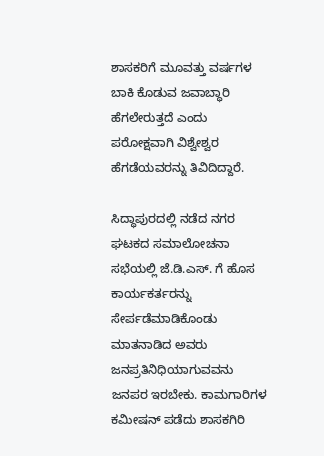ಶಾಸಕರಿಗೆ ಮೂವತ್ತು ವರ್ಷಗಳ ಬಾಕಿ ಕೊಡುವ ಜವಾಬ್ಧಾರಿ ಹೆಗಲೇರುತ್ತದೆ ಎಂದು ಪರೋಕ್ಷವಾಗಿ ವಿಶ್ವೇಶ್ವರ ಹೆಗಡೆಯವರನ್ನು ತಿವಿದಿದ್ದಾರೆ.

ಸಿದ್ಧಾಪುರದಲ್ಲಿ ನಡೆದ ನಗರ ಘಟಕದ ಸಮಾಲೋಚನಾ ಸಭೆಯಲ್ಲಿ ಜೆ.ಡಿ.ಎಸ್. ಗೆ ಹೊಸ ಕಾರ್ಯಕರ್ತರನ್ನು ಸೇರ್ಪಡೆಮಾಡಿಕೊಂಡು ಮಾತನಾಡಿದ ಅವರು ಜನಪ್ರತಿನಿಧಿಯಾಗುವವನು ಜನಪರ ಇರಬೇಕು. ಕಾಮಗಾರಿಗಳ ಕಮೀಷನ್ ಪಡೆದು ಶಾಸಕಗಿರಿ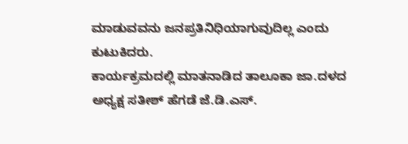ಮಾಡುವವನು ಜನಪ್ರತಿನಿಧಿಯಾಗುವುದಿಲ್ಲ ಎಂದು ಕುಟುಕಿದರು.
ಕಾರ್ಯಕ್ರಮದಲ್ಲಿ ಮಾತನಾಡಿದ ತಾಲೂಕಾ ಜಾ.ದಳದ ಅಧ್ಯಕ್ಷ ಸತೀಶ್ ಹೆಗಡೆ ಜೆ.ಡಿ.ಎಸ್.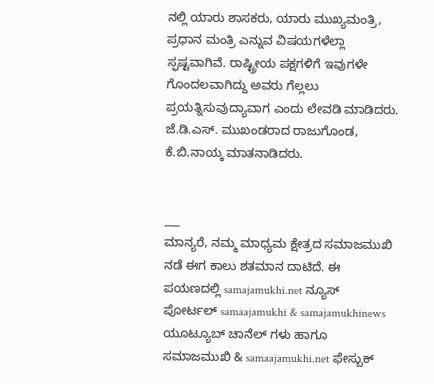ನಲ್ಲಿ ಯಾರು ಶಾಸಕರು, ಯಾರು ಮುಖ್ಯಮಂತ್ರಿ, ಪ್ರಧಾನ ಮಂತ್ರಿ ಎನ್ನುವ ವಿಷಯಗಳೆಲ್ಲಾ ಸ್ಫಷ್ಟವಾಗಿವೆ. ರಾಷ್ಟ್ರೀಯ ಪಕ್ಷಗಳಿಗೆ ಇವುಗಳೇ ಗೊಂದಲವಾಗಿದ್ದು ಅವರು ಗೆಲ್ಲಲು ಪ್ರಯತ್ನಿಸುವುದ್ಯಾವಾಗ ಎಂದು ಲೇವಡಿ ಮಾಡಿದರು. ಜೆ.ಡಿ.ಎಸ್. ಮುಖಂಡರಾದ ರಾಜುಗೊಂಡ, ಕೆ.ಬಿ.ನಾಯ್ಕ ಮಾತನಾಡಿದರು.


___
ಮಾನ್ಯರೆ, ನಮ್ಮ ಮಾಧ್ಯಮ ಕ್ಷೇತ್ರದ ಸಮಾಜಮುಖಿ ನಡೆ ಈಗ ಕಾಲು ಶತಮಾನ ದಾಟಿದೆ. ಈ ಪಯಣದಲ್ಲಿ samajamukhi.net ನ್ಯೂಸ್ ಪೋರ್ಟಲ್ samaajamukhi & samajamukhinews ಯೂಟ್ಯೂಬ್ ಚಾನೆಲ್ ಗಳು ಹಾಗೂ ಸಮಾಜಮುಖಿ & samaajamukhi.net ಫೇಸ್ಬುಕ್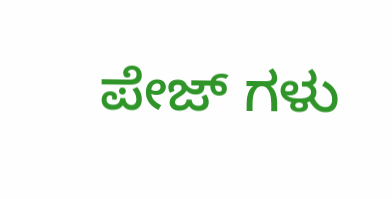ಪೇಜ್ ಗಳು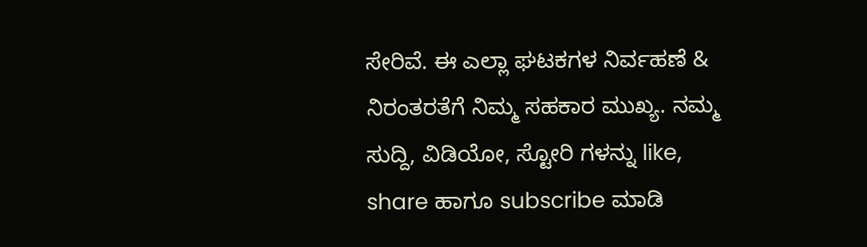ಸೇರಿವೆ. ಈ ಎಲ್ಲಾ ಘಟಕಗಳ ನಿರ್ವಹಣೆ & ನಿರಂತರತೆಗೆ ನಿಮ್ಮ ಸಹಕಾರ ಮುಖ್ಯ. ನಮ್ಮ ಸುದ್ದಿ, ವಿಡಿಯೋ, ಸ್ಟೋರಿ ಗಳನ್ನು like, share ಹಾಗೂ subscribe ಮಾಡಿ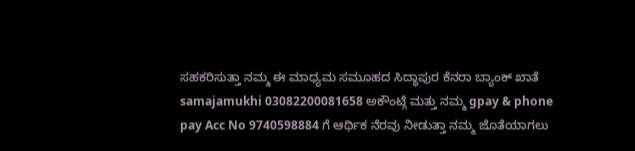ಸಹಕರಿಸುತ್ತಾ ನಮ್ಮ ಈ ಮಾಧ್ಯಮ ಸಮೂಹದ ಸಿದ್ಧಾಪುರ ಕೆನರಾ ಬ್ಯಾಂಕ್ ಖಾತೆ samajamukhi 03082200081658 ಅಕೌಂಟ್ಗೆ ಮತ್ತು ನಮ್ಮ gpay & phone pay Acc No 9740598884 ಗೆ ಆರ್ಥಿಕ ನೆರವು ನೀಡುತ್ತಾ ನಮ್ಮ ಜೊತೆಯಾಗಲು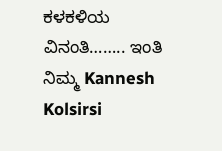ಕಳಕಳಿಯ ವಿನಂತಿ…….. ಇಂತಿ ನಿಮ್ಮ Kannesh Kolsirsi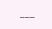___